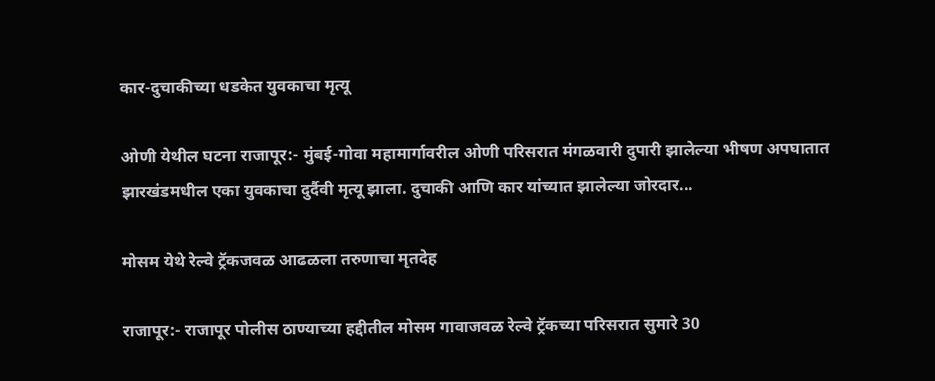कार-दुचाकीच्या धडकेत युवकाचा मृत्यू

ओणी येथील घटना राजापूर:- मुंबई-गोवा महामार्गावरील ओणी परिसरात मंगळवारी दुपारी झालेल्या भीषण अपघातात झारखंडमधील एका युवकाचा दुर्दैवी मृत्यू झाला. दुचाकी आणि कार यांच्यात झालेल्या जोरदार...

मोसम येथे रेल्वे ट्रॅकजवळ आढळला तरुणाचा मृतदेह

राजापूर:- राजापूर पोलीस ठाण्याच्या हद्दीतील मोसम गावाजवळ रेल्वे ट्रॅकच्या परिसरात सुमारे 30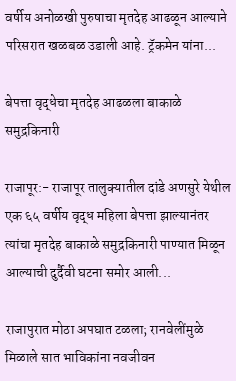वर्षीय अनोळखी पुरुषाचा मृतदेह आढळून आल्याने परिसरात खळबळ उडाली आहे. ट्रॅकमेन यांना...

बेपत्ता वृद्धेचा मृतदेह आढळला बाकाळे समुद्रकिनारी

राजापूर:- राजापूर तालुक्यातील दांडे अणसुरे येथील एक ६५ वर्षीय वृद्ध महिला बेपत्ता झाल्यानंतर त्यांचा मृतदेह बाकाळे समुद्रकिनारी पाण्यात मिळून आल्याची दुर्दैवी घटना समोर आली...

राजापुरात मोठा अपघात टळला; रानवेलींमुळे मिळाले सात भाविकांना नवजीवन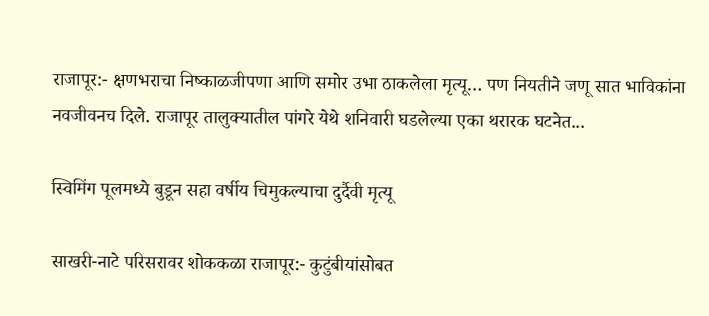राजापूर:- क्षणभराचा निष्काळजीपणा आणि समोर उभा ठाकलेला मृत्यू… पण नियतीने जणू सात भाविकांना नवजीवनच दिले. राजापूर तालुक्यातील पांगरे येथे शनिवारी घडलेल्या एका थरारक घटनेत...

स्विमिंग पूलमध्ये बुडून सहा वर्षीय चिमुकल्याचा दुर्दैवी मृत्यू

साखरी-नाटे परिसरावर शोककळा राजापूर:- कुटुंबीयांसोबत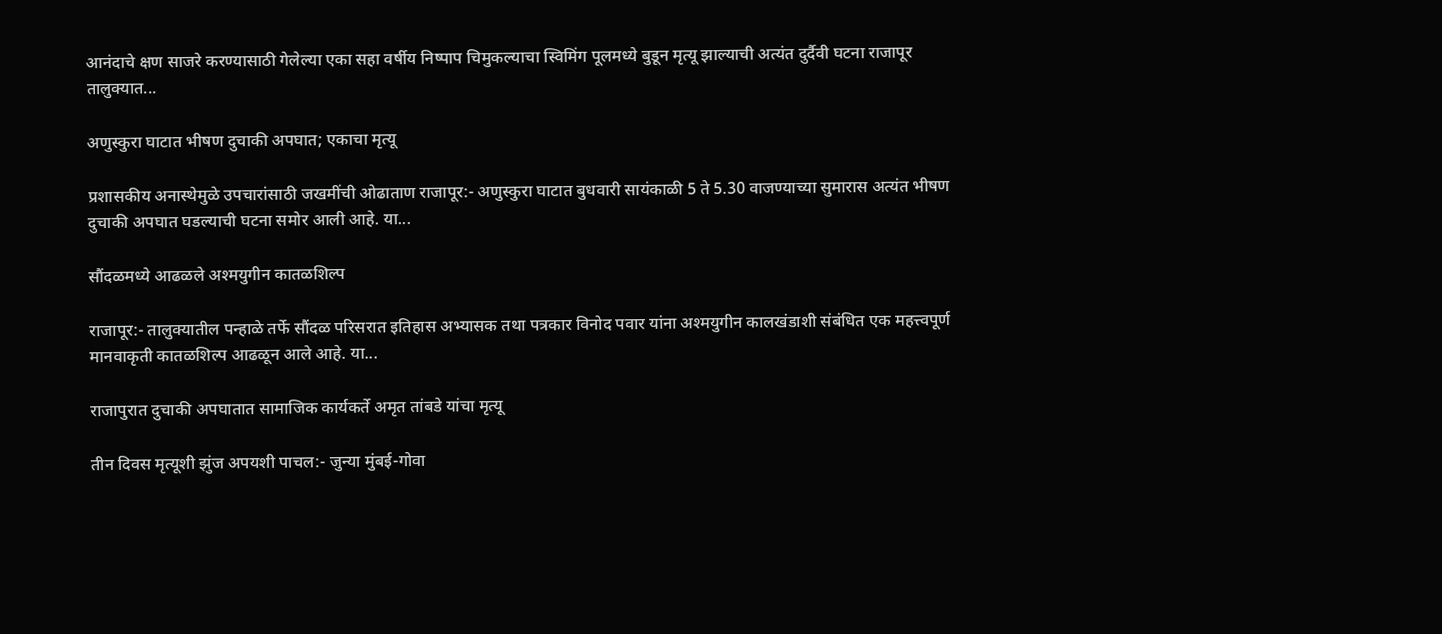आनंदाचे क्षण साजरे करण्यासाठी गेलेल्या एका सहा वर्षीय निष्पाप चिमुकल्याचा स्विमिंग पूलमध्ये बुडून मृत्यू झाल्याची अत्यंत दुर्दैवी घटना राजापूर तालुक्यात...

अणुस्कुरा घाटात भीषण दुचाकी अपघात; एकाचा मृत्यू

प्रशासकीय अनास्थेमुळे उपचारांसाठी जखमींची ओढाताण राजापूर:- अणुस्कुरा घाटात बुधवारी सायंकाळी 5 ते 5.30 वाजण्याच्या सुमारास अत्यंत भीषण दुचाकी अपघात घडल्याची घटना समोर आली आहे. या...

सौंदळमध्‍ये आढळले अश्मयुगीन कातळशिल्प

राजापूर:- तालुक्यातील पन्हाळे तर्फे सौंदळ परिसरात इतिहास अभ्यासक तथा पत्रकार विनोद पवार यांना अश्मयुगीन कालखंडाशी संबंधित एक महत्त्वपूर्ण मानवाकृती कातळशिल्प आढळून आले आहे. या...

राजापुरात दुचाकी अपघातात सामाजिक कार्यकर्ते अमृत तांबडे यांचा मृत्यू

तीन दिवस मृत्यूशी झुंज अपयशी पाचल:- जुन्या मुंबई-गोवा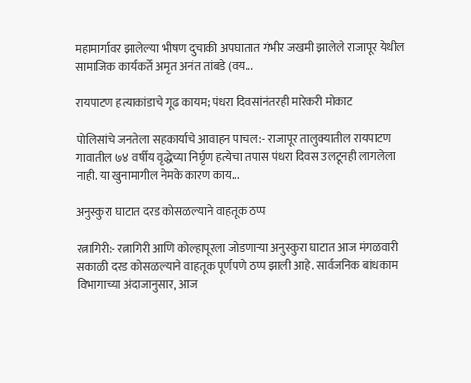महामार्गावर झालेल्या भीषण दुचाकी अपघातात गंभीर जखमी झालेले राजापूर येथील सामाजिक कार्यकर्ते अमृत अनंत तांबडे (वय...

रायपाटण हत्याकांडाचे गूढ कायम; पंधरा दिवसांनंतरही मारेकरी मोकाट

पोलिसांचे जनतेला सहकार्याचे आवाहन पाचल:- राजापूर तालुक्यातील रायपाटण गावातील ७४ वर्षीय वृद्धेच्या निर्घृण हत्येचा तपास पंधरा दिवस उलटूनही लागलेला नाही. या खुनामागील नेमके कारण काय...

अनुस्कुरा घाटात दरड कोसळल्याने वाहतूक ठप्प

रत्नागिरी:- रत्नागिरी आणि कोल्हापूरला जोडणाऱ्या अनुस्कुरा घाटात आज मंगळवारी सकाळी दरड कोसळल्याने वाहतूक पूर्णपणे ठप्प झाली आहे. सार्वजनिक बांधकाम विभागाच्या अंदाजानुसार, आज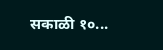सकाळी १०...